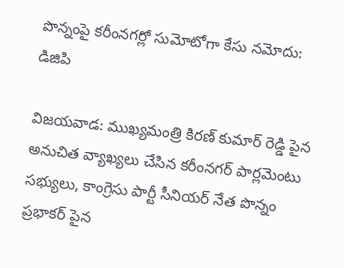పొన్నంపై కరీంనగర్లో సుమోటోగా కేసు నమోదు: డిజిపి

విజయవాడ: ముఖ్యమంత్రి కిరణ్ కుమార్ రెడ్డి పైన అనుచిత వ్యాఖ్యలు చేసిన కరీంనగర్ పార్లమెంటు సభ్యులు, కాంగ్రెసు పార్టీ సీనియర్ నేత పొన్నం ప్రభాకర్ పైన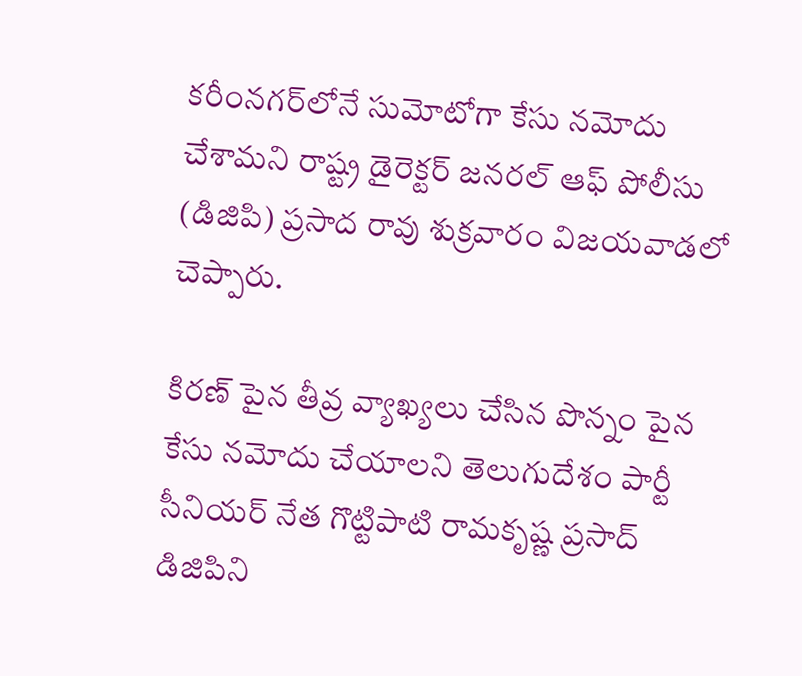కరీంనగర్‌లోనే సుమోటోగా కేసు నమోదు చేశామని రాష్ట్ర డైరెక్టర్ జనరల్ ఆఫ్ పోలీసు (డిజిపి) ప్రసాద రావు శుక్రవారం విజయవాడలో చెప్పారు.

కిరణ్ పైన తీవ్ర వ్యాఖ్యలు చేసిన పొన్నం పైన కేసు నమోదు చేయాలని తెలుగుదేశం పార్టీ సీనియర్ నేత గొట్టిపాటి రామకృష్ణ ప్రసాద్ డిజిపిని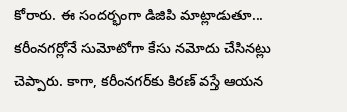కోరారు. ఈ సందర్భంగా డిజిపి మాట్లాడుతూ... కరీంనగర్లోనే సుమోటోగా కేసు నమోదు చేసినట్లు చెప్పారు. కాగా, కరీంనగర్‌కు కిరణ్ వస్తే ఆయన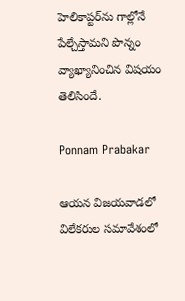హెలికాప్టర్‌ను గాల్లోనే పేల్చేస్తామని పొన్నం వ్యాఖ్యానించిన విషయం తెలిసిందే.

Ponnam Prabakar

ఆయన విజయవాడలో విలేకరుల సమావేశంలో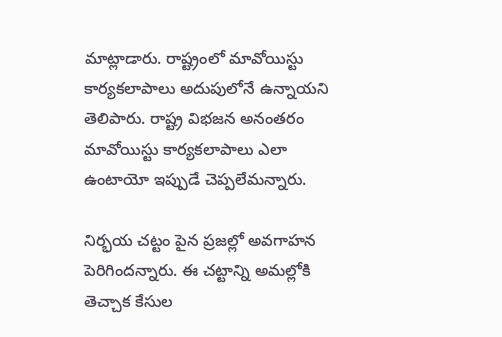మాట్లాడారు. రాష్ట్రంలో మావోయిస్టు కార్యకలాపాలు అదుపులోనే ఉన్నాయని తెలిపారు. రాష్ట్ర విభజన అనంతరం మావోయిస్టు కార్యకలాపాలు ఎలా ఉంటాయో ఇప్పుడే చెప్పలేమన్నారు.

నిర్భయ చట్టం పైన ప్రజల్లో అవగాహన పెరిగిందన్నారు. ఈ చట్టాన్ని అమల్లోకి తెచ్చాక కేసుల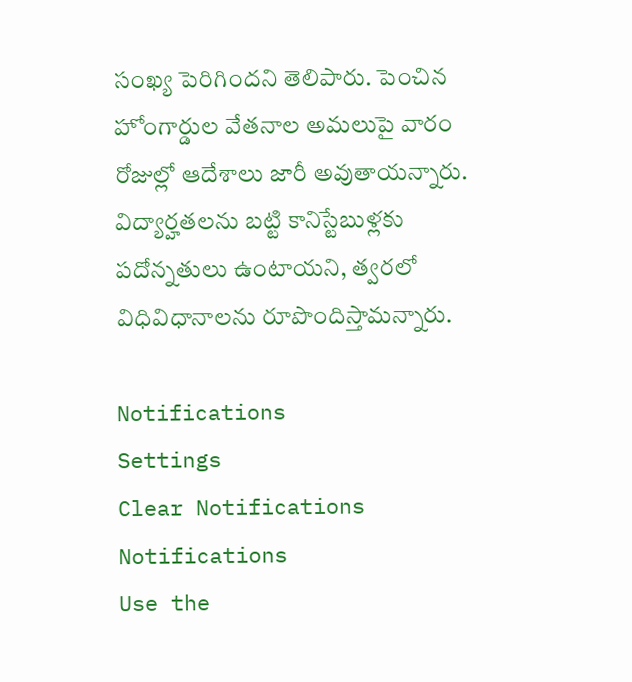సంఖ్య పెరిగిందని తెలిపారు. పెంచిన హోంగార్డుల వేతనాల అమలుపై వారం రోజుల్లో ఆదేశాలు జారీ అవుతాయన్నారు. విద్యార్హతలను బట్టి కానిస్టేబుళ్లకు పదోన్నతులు ఉంటాయని, త్వరలో విధివిధానాలను రూపొందిస్తామన్నారు.

Notifications
Settings
Clear Notifications
Notifications
Use the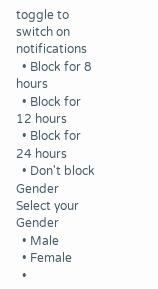toggle to switch on notifications
  • Block for 8 hours
  • Block for 12 hours
  • Block for 24 hours
  • Don't block
Gender
Select your Gender
  • Male
  • Female
  •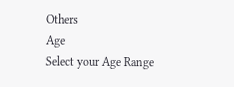Others
Age
Select your Age Range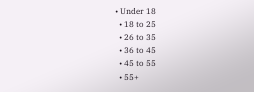• Under 18
  • 18 to 25
  • 26 to 35
  • 36 to 45
  • 45 to 55
  • 55+